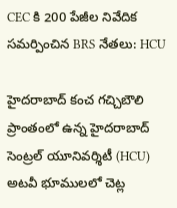CEC కి 200 పేజీల నివేదిక సమర్పించిన BRS నేతలు: HCU

హైదరాబాద్‌ కంచ గచ్చిబౌలి ప్రాంతంలో ఉన్న హైదరాబాద్‌ సెంట్రల్ యూనివర్శిటీ (HCU) అటవీ భూములలో చెట్ల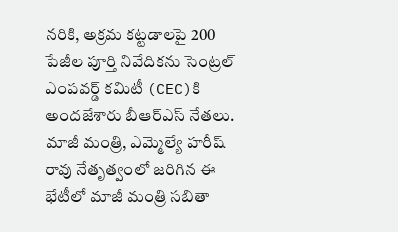నరికి, అక్రమ కట్టడాలపై 200 పేజీల పూర్తి నివేదికను సెంట్రల్ ఎంపవర్డ్ కమిటీ (CEC)కి అందజేశారు బీఆర్ఎస్ నేతలు. మాజీ మంత్రి, ఎమ్మెల్యే హరీష్ రావు నేతృత్వంలో జరిగిన ఈ భేటీలో మాజీ మంత్రి సబితా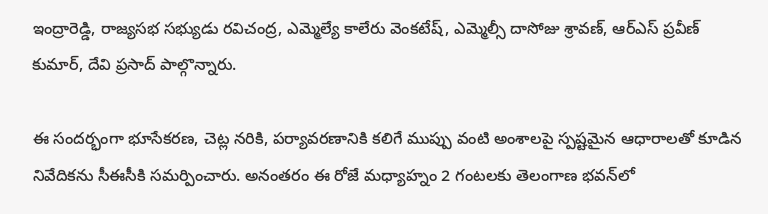ఇంద్రారెడ్డి, రాజ్యసభ సభ్యుడు రవిచంద్ర, ఎమ్మెల్యే కాలేరు వెంకటేష్, ఎమ్మెల్సీ దాసోజు శ్రావణ్, ఆర్‌ఎస్ ప్రవీణ్ కుమార్, దేవి ప్రసాద్ పాల్గొన్నారు.

ఈ సందర్భంగా భూసేకరణ, చెట్ల నరికి, పర్యావరణానికి కలిగే ముప్పు వంటి అంశాలపై స్పష్టమైన ఆధారాలతో కూడిన నివేదికను సీఈసీకి సమర్పించారు. అనంతరం ఈ రోజే మధ్యాహ్నం 2 గంటలకు తెలంగాణ భవన్‌లో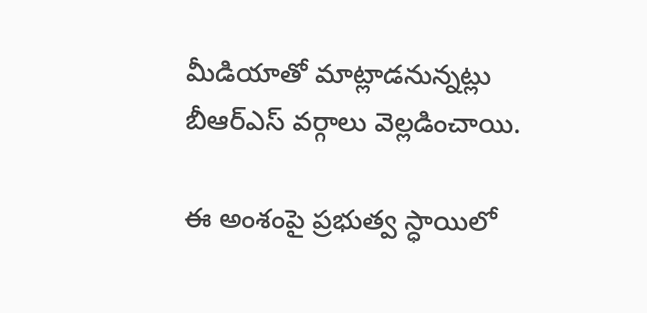మీడియాతో మాట్లాడనున్నట్లు బీఆర్ఎస్ వర్గాలు వెల్లడించాయి.

ఈ అంశంపై ప్రభుత్వ స్ధాయిలో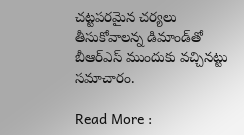చట్టపరమైన చర్యలు తీసుకోవాలన్న డిమాండ్‌తో బీఆర్ఎస్ ముందుకు వచ్చినట్టు సమాచారం.

Read More :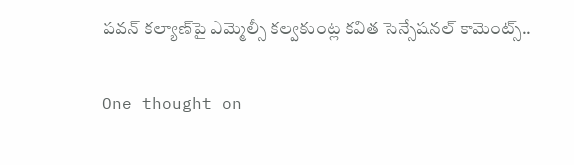పవన్ కల్యాణ్‌పై ఎమ్మెల్సీ కల్వకుంట్ల కవిత సెన్సేషనల్ కామెంట్స్..

One thought on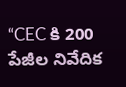“CEC కి 200 పేజీల నివేదిక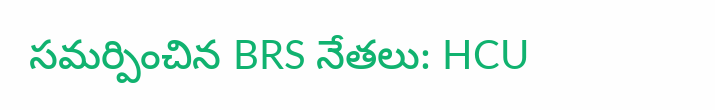సమర్పించిన BRS నేతలు: HCU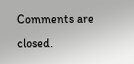Comments are closed.